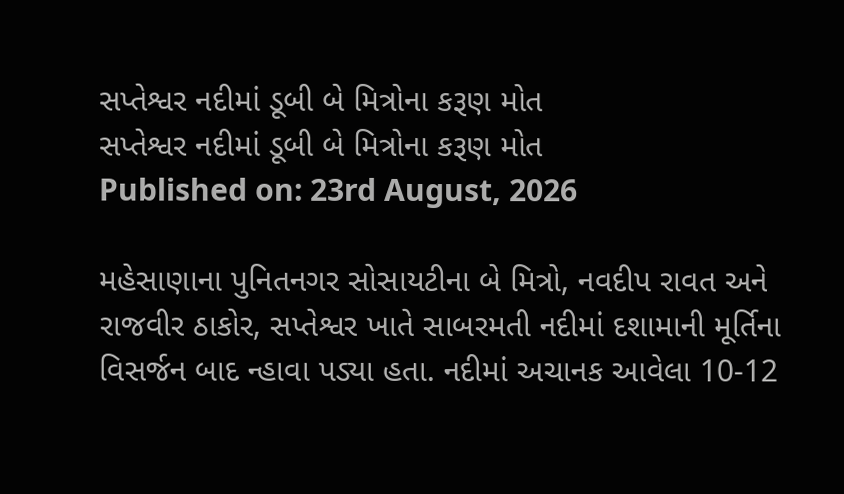સપ્તેશ્વર નદીમાં ડૂબી બે મિત્રોના કરૂણ મોત
સપ્તેશ્વર નદીમાં ડૂબી બે મિત્રોના કરૂણ મોત
Published on: 23rd August, 2026

મહેસાણાના પુનિતનગર સોસાયટીના બે મિત્રો, નવદીપ રાવત અને રાજવીર ઠાકોર, સપ્તેશ્વર ખાતે સાબરમતી નદીમાં દશામાની મૂર્તિના વિસર્જન બાદ ન્હાવા પડ્યા હતા. નદીમાં અચાનક આવેલા 10-12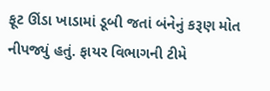ફૂટ ઊંડા ખાડામાં ડૂબી જતાં બંનેનું કરૂણ મોત નીપજ્યું હતું. ફાયર વિભાગની ટીમે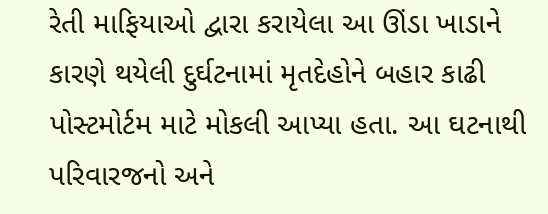રેતી માફિયાઓ દ્વારા કરાયેલા આ ઊંડા ખાડાને કારણે થયેલી દુર્ઘટનામાં મૃતદેહોને બહાર કાઢી પોસ્ટમોર્ટમ માટે મોકલી આપ્યા હતા. આ ઘટનાથી પરિવારજનો અને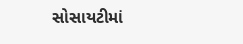સોસાયટીમાં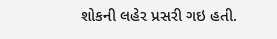શોકની લહેર પ્રસરી ગઇ હતી.